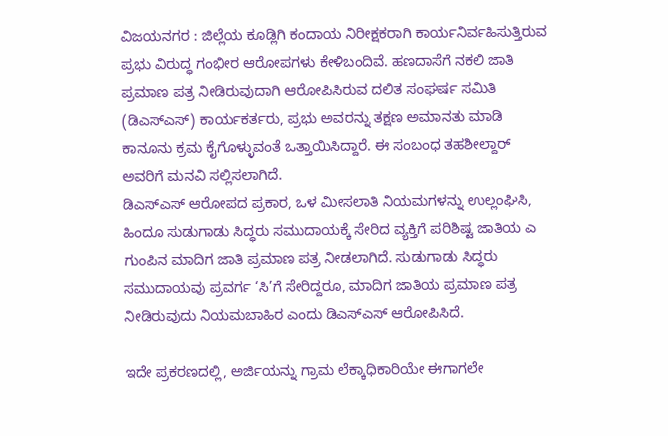ವಿಜಯನಗರ : ಜಿಲ್ಲೆಯ ಕೂಡ್ಲಿಗಿ ಕಂದಾಯ ನಿರೀಕ್ಷಕರಾಗಿ ಕಾರ್ಯನಿರ್ವಹಿಸುತ್ತಿರುವ ಪ್ರಭು ವಿರುದ್ಧ ಗಂಭೀರ ಆರೋಪಗಳು ಕೇಳಿಬಂದಿವೆ. ಹಣದಾಸೆಗೆ ನಕಲಿ ಜಾತಿ ಪ್ರಮಾಣ ಪತ್ರ ನೀಡಿರುವುದಾಗಿ ಆರೋಪಿಸಿರುವ ದಲಿತ ಸಂಘರ್ಷ ಸಮಿತಿ (ಡಿಎಸ್ಎಸ್) ಕಾರ್ಯಕರ್ತರು, ಪ್ರಭು ಅವರನ್ನು ತಕ್ಷಣ ಅಮಾನತು ಮಾಡಿ ಕಾನೂನು ಕ್ರಮ ಕೈಗೊಳ್ಳುವಂತೆ ಒತ್ತಾಯಿಸಿದ್ದಾರೆ. ಈ ಸಂಬಂಧ ತಹಶೀಲ್ದಾರ್ ಅವರಿಗೆ ಮನವಿ ಸಲ್ಲಿಸಲಾಗಿದೆ.
ಡಿಎಸ್ಎಸ್ ಆರೋಪದ ಪ್ರಕಾರ, ಒಳ ಮೀಸಲಾತಿ ನಿಯಮಗಳನ್ನು ಉಲ್ಲಂಘಿಸಿ, ಹಿಂದೂ ಸುಡುಗಾಡು ಸಿದ್ಧರು ಸಮುದಾಯಕ್ಕೆ ಸೇರಿದ ವ್ಯಕ್ತಿಗೆ ಪರಿಶಿಷ್ಟ ಜಾತಿಯ ಎ ಗುಂಪಿನ ಮಾದಿಗ ಜಾತಿ ಪ್ರಮಾಣ ಪತ್ರ ನೀಡಲಾಗಿದೆ. ಸುಡುಗಾಡು ಸಿದ್ಧರು ಸಮುದಾಯವು ಪ್ರವರ್ಗ ‘ಸಿ’ಗೆ ಸೇರಿದ್ದರೂ, ಮಾದಿಗ ಜಾತಿಯ ಪ್ರಮಾಣ ಪತ್ರ ನೀಡಿರುವುದು ನಿಯಮಬಾಹಿರ ಎಂದು ಡಿಎಸ್ಎಸ್ ಆರೋಪಿಸಿದೆ.

ಇದೇ ಪ್ರಕರಣದಲ್ಲಿ, ಅರ್ಜಿಯನ್ನು ಗ್ರಾಮ ಲೆಕ್ಕಾಧಿಕಾರಿಯೇ ಈಗಾಗಲೇ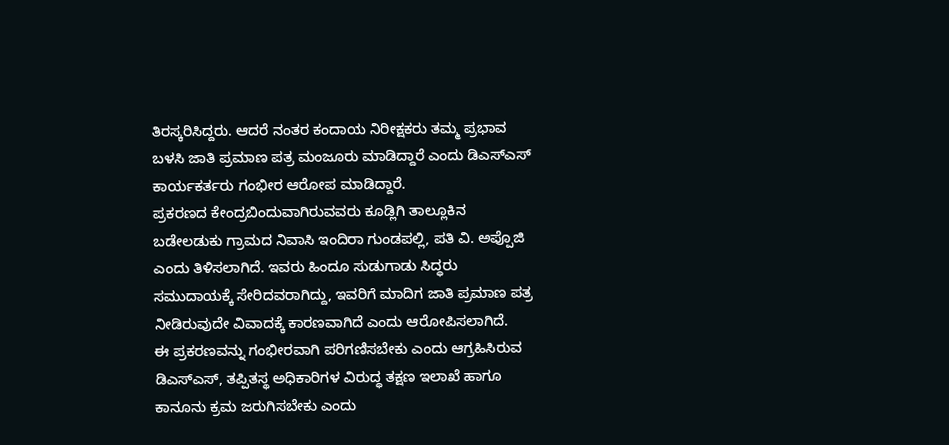ತಿರಸ್ಕರಿಸಿದ್ದರು. ಆದರೆ ನಂತರ ಕಂದಾಯ ನಿರೀಕ್ಷಕರು ತಮ್ಮ ಪ್ರಭಾವ ಬಳಸಿ ಜಾತಿ ಪ್ರಮಾಣ ಪತ್ರ ಮಂಜೂರು ಮಾಡಿದ್ದಾರೆ ಎಂದು ಡಿಎಸ್ಎಸ್ ಕಾರ್ಯಕರ್ತರು ಗಂಭೀರ ಆರೋಪ ಮಾಡಿದ್ದಾರೆ.
ಪ್ರಕರಣದ ಕೇಂದ್ರಬಿಂದುವಾಗಿರುವವರು ಕೂಡ್ಲಿಗಿ ತಾಲ್ಲೂಕಿನ ಬಡೇಲಡುಕು ಗ್ರಾಮದ ನಿವಾಸಿ ಇಂದಿರಾ ಗುಂಡಪಲ್ಲಿ, ಪತಿ ವಿ. ಅಪ್ಪೊಜಿ ಎಂದು ತಿಳಿಸಲಾಗಿದೆ. ಇವರು ಹಿಂದೂ ಸುಡುಗಾಡು ಸಿದ್ಧರು ಸಮುದಾಯಕ್ಕೆ ಸೇರಿದವರಾಗಿದ್ದು, ಇವರಿಗೆ ಮಾದಿಗ ಜಾತಿ ಪ್ರಮಾಣ ಪತ್ರ ನೀಡಿರುವುದೇ ವಿವಾದಕ್ಕೆ ಕಾರಣವಾಗಿದೆ ಎಂದು ಆರೋಪಿಸಲಾಗಿದೆ.
ಈ ಪ್ರಕರಣವನ್ನು ಗಂಭೀರವಾಗಿ ಪರಿಗಣಿಸಬೇಕು ಎಂದು ಆಗ್ರಹಿಸಿರುವ ಡಿಎಸ್ಎಸ್, ತಪ್ಪಿತಸ್ಥ ಅಧಿಕಾರಿಗಳ ವಿರುದ್ಧ ತಕ್ಷಣ ಇಲಾಖೆ ಹಾಗೂ ಕಾನೂನು ಕ್ರಮ ಜರುಗಿಸಬೇಕು ಎಂದು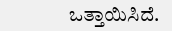ಒತ್ತಾಯಿಸಿದೆ.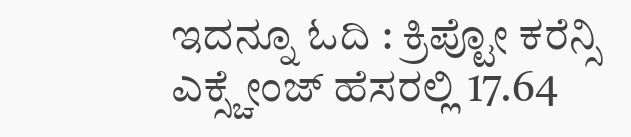ಇದನ್ನೂ ಓದಿ : ಕ್ರಿಪ್ಟೋ ಕರೆನ್ಸಿ ಎಕ್ಸ್ಚೇಂಜ್ ಹೆಸರಲ್ಲಿ 17.64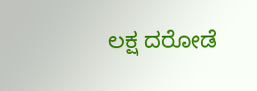ಲಕ್ಷ ದರೋಡೆ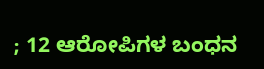; 12 ಆರೋಪಿಗಳ ಬಂಧನ